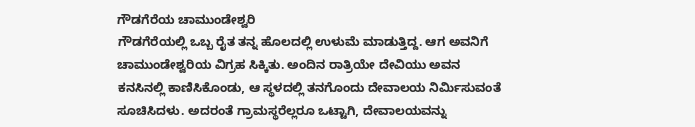ಗೌಡಗೆರೆಯ ಚಾಮುಂಡೇಶ್ವರಿ
ಗೌಡಗೆರೆಯಲ್ಲಿ ಒಬ್ಬ ರೈತ ತನ್ನ ಹೊಲದಲ್ಲಿ ಉಳುಮೆ ಮಾಡುತ್ತಿದ್ದ. ಆಗ ಅವನಿಗೆ ಚಾಮುಂಡೇಶ್ವರಿಯ ವಿಗ್ರಹ ಸಿಕ್ಕಿತು. ಅಂದಿನ ರಾತ್ರಿಯೇ ದೇವಿಯು ಅವನ ಕನಸಿನಲ್ಲಿ ಕಾಣಿಸಿಕೊಂಡು, ಆ ಸ್ಥಳದಲ್ಲಿ ತನಗೊಂದು ದೇವಾಲಯ ನಿರ್ಮಿಸುವಂತೆ ಸೂಚಿಸಿದಳು. ಅದರಂತೆ ಗ್ರಾಮಸ್ಥರೆಲ್ಲರೂ ಒಟ್ಟಾಗಿ, ದೇವಾಲಯವನ್ನು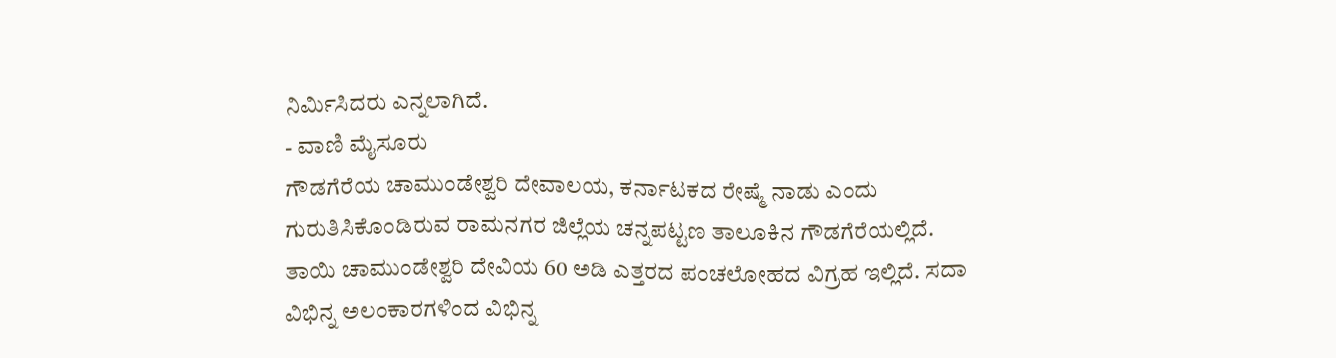ನಿರ್ಮಿಸಿದರು ಎನ್ನಲಾಗಿದೆ.
- ವಾಣಿ ಮೈಸೂರು
ಗೌಡಗೆರೆಯ ಚಾಮುಂಡೇಶ್ವರಿ ದೇವಾಲಯ, ಕರ್ನಾಟಕದ ರೇಷ್ಮೆ ನಾಡು ಎಂದು ಗುರುತಿಸಿಕೊಂಡಿರುವ ರಾಮನಗರ ಜಿಲ್ಲೆಯ ಚನ್ನಪಟ್ಟಣ ತಾಲೂಕಿನ ಗೌಡಗೆರೆಯಲ್ಲಿದೆ. ತಾಯಿ ಚಾಮುಂಡೇಶ್ವರಿ ದೇವಿಯ 60 ಅಡಿ ಎತ್ತರದ ಪಂಚಲೋಹದ ವಿಗ್ರಹ ಇಲ್ಲಿದೆ. ಸದಾ ವಿಭಿನ್ನ ಅಲಂಕಾರಗಳಿಂದ ವಿಭಿನ್ನ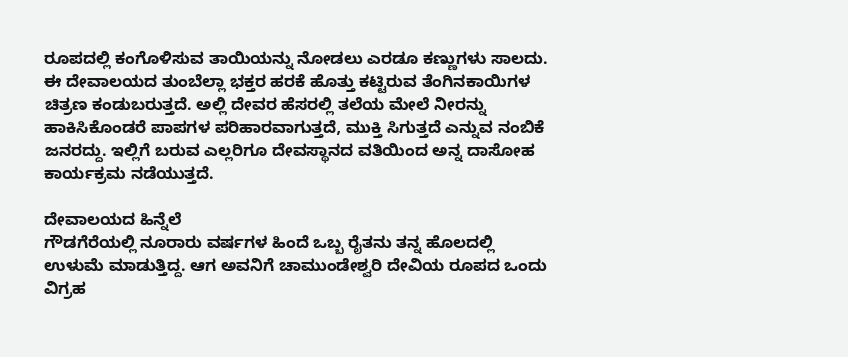ರೂಪದಲ್ಲಿ ಕಂಗೊಳಿಸುವ ತಾಯಿಯನ್ನು ನೋಡಲು ಎರಡೂ ಕಣ್ಣುಗಳು ಸಾಲದು. ಈ ದೇವಾಲಯದ ತುಂಬೆಲ್ಲಾ ಭಕ್ತರ ಹರಕೆ ಹೊತ್ತು ಕಟ್ಟಿರುವ ತೆಂಗಿನಕಾಯಿಗಳ ಚಿತ್ರಣ ಕಂಡುಬರುತ್ತದೆ. ಅಲ್ಲಿ ದೇವರ ಹೆಸರಲ್ಲಿ ತಲೆಯ ಮೇಲೆ ನೀರನ್ನು ಹಾಕಿಸಿಕೊಂಡರೆ ಪಾಪಗಳ ಪರಿಹಾರವಾಗುತ್ತದೆ, ಮುಕ್ತಿ ಸಿಗುತ್ತದೆ ಎನ್ನುವ ನಂಬಿಕೆ ಜನರದ್ದು. ಇಲ್ಲಿಗೆ ಬರುವ ಎಲ್ಲರಿಗೂ ದೇವಸ್ಥಾನದ ವತಿಯಿಂದ ಅನ್ನ ದಾಸೋಹ ಕಾರ್ಯಕ್ರಮ ನಡೆಯುತ್ತದೆ.

ದೇವಾಲಯದ ಹಿನ್ನೆಲೆ
ಗೌಡಗೆರೆಯಲ್ಲಿ ನೂರಾರು ವರ್ಷಗಳ ಹಿಂದೆ ಒಬ್ಬ ರೈತನು ತನ್ನ ಹೊಲದಲ್ಲಿ ಉಳುಮೆ ಮಾಡುತ್ತಿದ್ದ. ಆಗ ಅವನಿಗೆ ಚಾಮುಂಡೇಶ್ವರಿ ದೇವಿಯ ರೂಪದ ಒಂದು ವಿಗ್ರಹ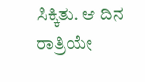ಸಿಕ್ಕಿತು. ಆ ದಿನ ರಾತ್ರಿಯೇ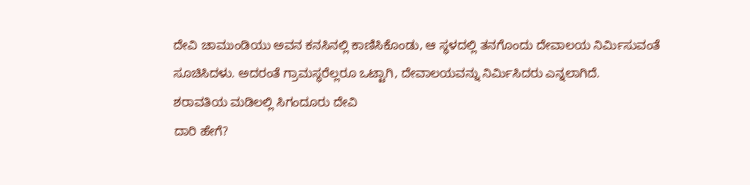ದೇವಿ ಚಾಮುಂಡಿಯು ಅವನ ಕನಸಿನಲ್ಲಿ ಕಾಣಿಸಿಕೊಂಡು, ಆ ಸ್ಥಳದಲ್ಲಿ ತನಗೊಂದು ದೇವಾಲಯ ನಿರ್ಮಿಸುವಂತೆ ಸೂಚಿಸಿದಳು. ಅದರಂತೆ ಗ್ರಾಮಸ್ಥರೆಲ್ಲರೂ ಒಟ್ಟಾಗಿ, ದೇವಾಲಯವನ್ನು ನಿರ್ಮಿಸಿದರು ಎನ್ನಲಾಗಿದೆ.
ಶರಾವತಿಯ ಮಡಿಲಲ್ಲಿ ಸಿಗಂದೂರು ದೇವಿ
ದಾರಿ ಹೇಗೆ?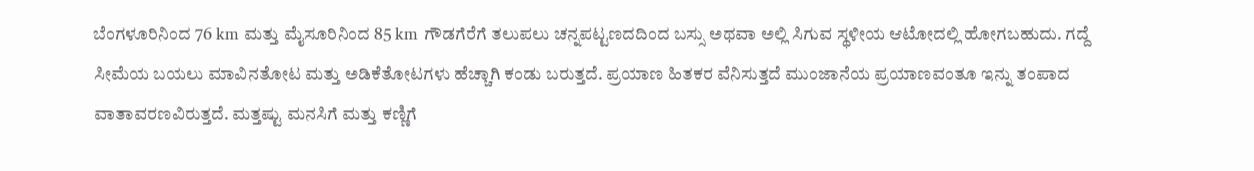ಬೆಂಗಳೂರಿನಿಂದ 76 km ಮತ್ತು ಮೈಸೂರಿನಿಂದ 85 km ಗೌಡಗೆರೆಗೆ ತಲುಪಲು ಚನ್ನಪಟ್ಟಣದದಿಂದ ಬಸ್ಸು ಅಥವಾ ಅಲ್ಲಿ ಸಿಗುವ ಸ್ಥಳೀಯ ಆಟೋದಲ್ಲಿ ಹೋಗಬಹುದು. ಗದ್ದೆ ಸೀಮೆಯ ಬಯಲು ಮಾವಿನತೋಟ ಮತ್ತು ಅಡಿಕೆತೋಟಗಳು ಹೆಚ್ಚಾಗಿ ಕಂಡು ಬರುತ್ತದೆ. ಪ್ರಯಾಣ ಹಿತಕರ ವೆನಿಸುತ್ತದೆ ಮುಂಜಾನೆಯ ಪ್ರಯಾಣವಂತೂ ಇನ್ನು ತಂಪಾದ ವಾತಾವರಣವಿರುತ್ತದೆ. ಮತ್ತಷ್ಟು ಮನಸಿಗೆ ಮತ್ತು ಕಣ್ಣಿಗೆ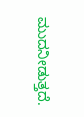ಮುದನೀಡುತ್ತದೆ.